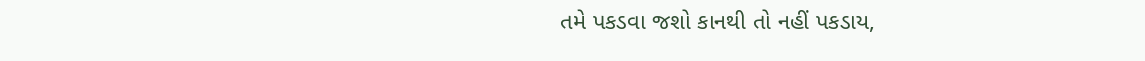તમે પકડવા જશો કાનથી તો નહીં પકડાય,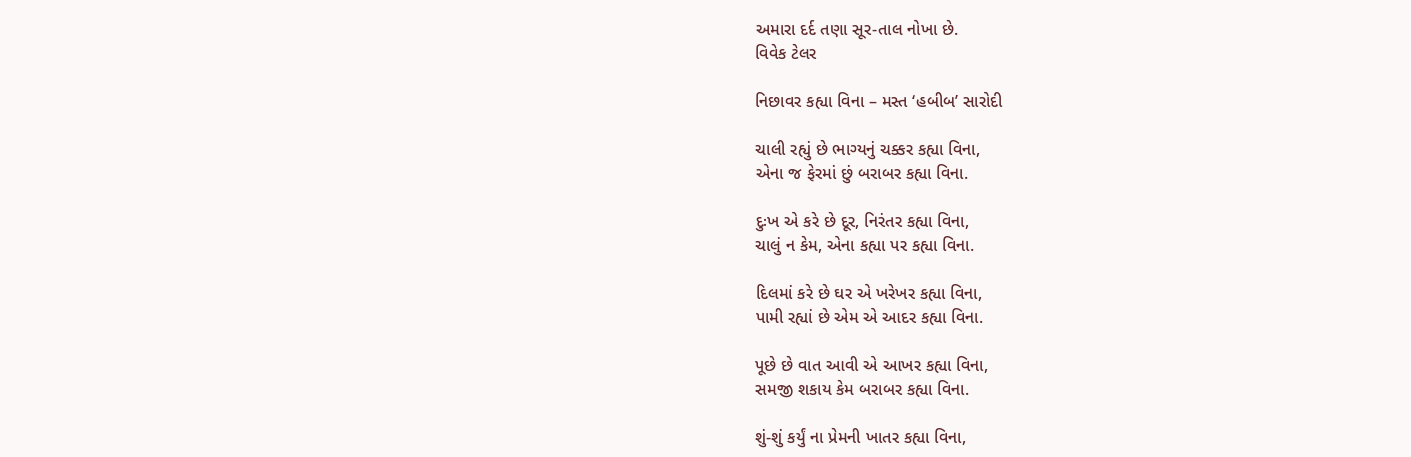અમારા દર્દ તણા સૂર-તાલ નોખા છે.
વિવેક ટેલર

નિછાવર કહ્યા વિના – મસ્ત ‘હબીબ’ સારોદી

ચાલી રહ્યું છે ભાગ્યનું ચક્કર કહ્યા વિના,
એના જ ફેરમાં છું બરાબર કહ્યા વિના.

દુઃખ એ કરે છે દૂર, નિરંતર કહ્યા વિના,
ચાલું ન કેમ, એના કહ્યા પર કહ્યા વિના.

દિલમાં કરે છે ઘર એ ખરેખર કહ્યા વિના,
પામી રહ્યાં છે એમ એ આદર કહ્યા વિના.

પૂછે છે વાત આવી એ આખર કહ્યા વિના,
સમજી શકાય કેમ બરાબર કહ્યા વિના.

શું-શું કર્યું ના પ્રેમની ખાતર કહ્યા વિના,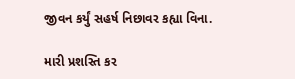જીવન કર્યું સહર્ષ નિછાવર કહ્યા વિના.

મારી પ્રશસ્તિ કર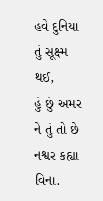હવે દુનિયા તું સૂક્ષ્મ થઈ,
હું છું અમર ને તું તો છે નશ્વર કહ્યા વિના.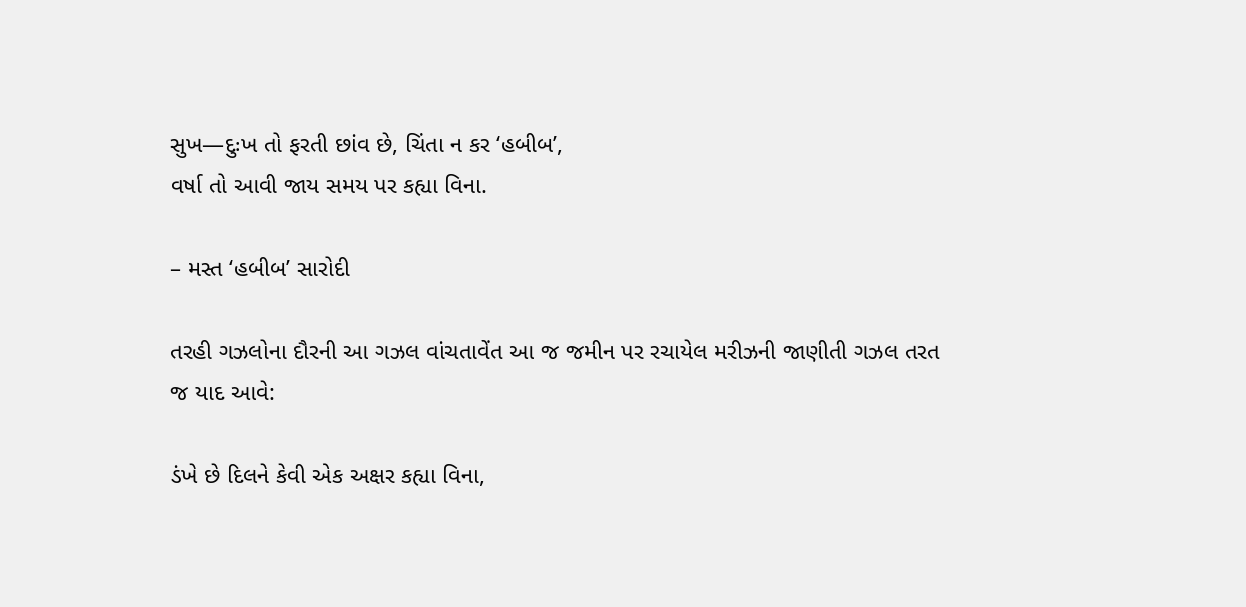સુખ—દુઃખ તો ફરતી છાંવ છે, ચિંતા ન કર ‘હબીબ’,
વર્ષા તો આવી જાય સમય પર કહ્યા વિના.

– મસ્ત ‘હબીબ’ સારોદી

તરહી ગઝલોના દૌરની આ ગઝલ વાંચતાવેંત આ જ જમીન પર રચાયેલ મરીઝની જાણીતી ગઝલ તરત જ યાદ આવે:

ડંખે છે દિલને કેવી એક અક્ષર કહ્યા વિના,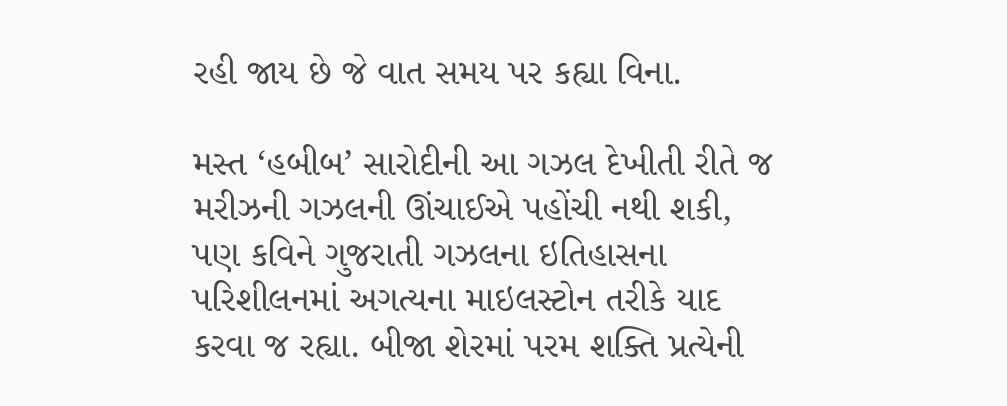રહી જાય છે જે વાત સમય પર કહ્યા વિના.

મસ્ત ‘હબીબ’ સારોદીની આ ગઝલ દેખીતી રીતે જ મરીઝની ગઝલની ઊંચાઈએ પહોંચી નથી શકી, પણ કવિને ગુજરાતી ગઝલના ઇતિહાસના પરિશીલનમાં અગત્યના માઇલસ્ટોન તરીકે યાદ કરવા જ રહ્યા. બીજા શેરમાં પરમ શક્તિ પ્રત્યેની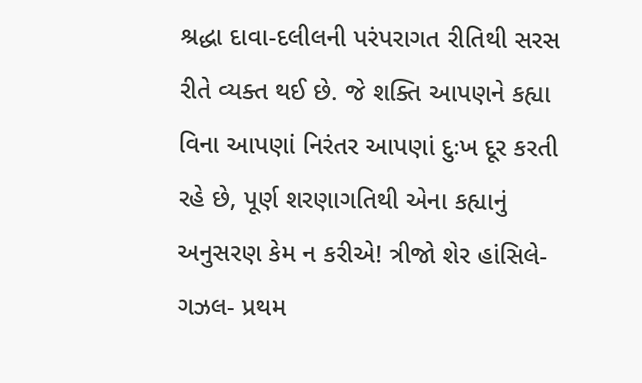શ્રદ્ધા દાવા-દલીલની પરંપરાગત રીતિથી સરસ રીતે વ્યક્ત થઈ છે. જે શક્તિ આપણને કહ્યા વિના આપણાં નિરંતર આપણાં દુઃખ દૂર કરતી રહે છે, પૂર્ણ શરણાગતિથી એના કહ્યાનું અનુસરણ કેમ ન કરીએ! ત્રીજો શેર હાંસિલે-ગઝલ- પ્રથમ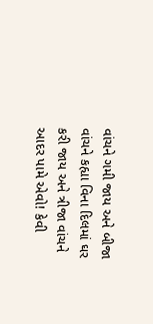વાંચને ગમી જાય અને બીજા વાંચને કહ્યા વિના દિલમાં ઘર કરી જાય અને ત્રીજા વાંચને આદર પામે એવો! કેવી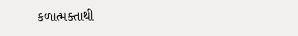કળાત્મક્તાથી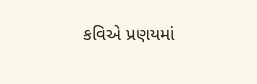કવિએ પ્રણયમાં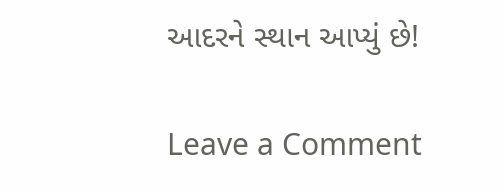આદરને સ્થાન આપ્યું છે!

Leave a Comment